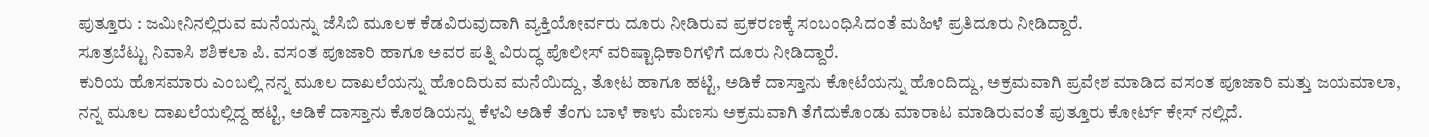ಪುತ್ತೂರು : ಜಮೀನಿನಲ್ಲಿರುವ ಮನೆಯನ್ನು ಜೆಸಿಬಿ ಮೂಲಕ ಕೆಡವಿರುವುದಾಗಿ ವ್ಯಕ್ತಿಯೋರ್ವರು ದೂರು ನೀಡಿರುವ ಪ್ರಕರಣಕ್ಕೆ ಸಂಬಂಧಿಸಿದಂತೆ ಮಹಿಳೆ ಪ್ರತಿದೂರು ನೀಡಿದ್ದಾರೆ.
ಸೂತ್ರಬೆಟ್ಟು ನಿವಾಸಿ ಶಶಿಕಲಾ ಪಿ. ವಸಂತ ಪೂಜಾರಿ ಹಾಗೂ ಅವರ ಪತ್ನಿ ವಿರುದ್ಧ ಪೊಲೀಸ್ ವರಿಷ್ಟಾಧಿಕಾರಿಗಳಿಗೆ ದೂರು ನೀಡಿದ್ದಾರೆ.
ಕುರಿಯ ಹೊಸಮಾರು ಎಂಬಲ್ಲಿ ನನ್ನ ಮೂಲ ದಾಖಲೆಯನ್ನು ಹೊಂದಿರುವ ಮನೆಯಿದ್ದು, ತೋಟ ಹಾಗೂ ಹಟ್ಟಿ, ಅಡಿಕೆ ದಾಸ್ತಾನು ಕೋಟೆಯನ್ನು ಹೊಂದಿದ್ದು, ಅಕ್ರಮವಾಗಿ ಪ್ರವೇಶ ಮಾಡಿದ ವಸಂತ ಪೂಜಾರಿ ಮತ್ತು ಜಯಮಾಲಾ, ನನ್ನ ಮೂಲ ದಾಖಲೆಯಲ್ಲಿದ್ದ ಹಟ್ಟಿ, ಅಡಿಕೆ ದಾಸ್ತಾನು ಕೊಠಡಿಯನ್ನು ಕೆಳವಿ ಅಡಿಕೆ ತೆಂಗು ಬಾಳೆ ಕಾಳು ಮೆಣಸು ಅಕ್ರಮವಾಗಿ ತೆಗೆದುಕೊಂಡು ಮಾರಾಟ ಮಾಡಿರುವಂತೆ ಪುತ್ತೂರು ಕೋರ್ಟ್ ಕೇಸ್ ನಲ್ಲಿದೆ.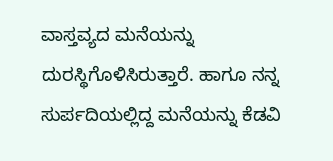ವಾಸ್ತವ್ಯದ ಮನೆಯನ್ನು ದುರಸ್ಥಿಗೊಳಿಸಿರುತ್ತಾರೆ. ಹಾಗೂ ನನ್ನ ಸುರ್ಪದಿಯಲ್ಲಿದ್ದ ಮನೆಯನ್ನು ಕೆಡವಿ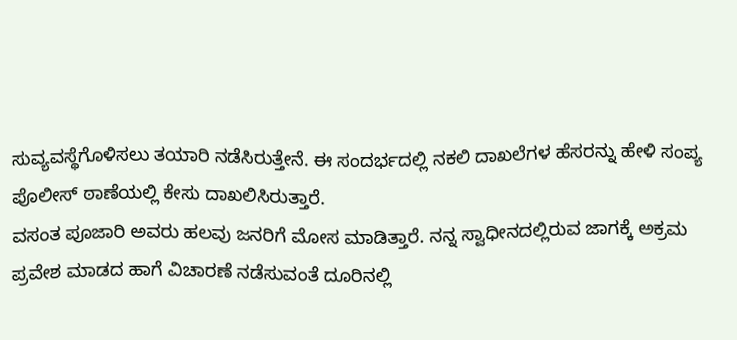ಸುವ್ಯವಸ್ಥೆಗೊಳಿಸಲು ತಯಾರಿ ನಡೆಸಿರುತ್ತೇನೆ. ಈ ಸಂದರ್ಭದಲ್ಲಿ ನಕಲಿ ದಾಖಲೆಗಳ ಹೆಸರನ್ನು ಹೇಳಿ ಸಂಪ್ಯ ಪೊಲೀಸ್ ಠಾಣೆಯಲ್ಲಿ ಕೇಸು ದಾಖಲಿಸಿರುತ್ತಾರೆ.
ವಸಂತ ಪೂಜಾರಿ ಅವರು ಹಲವು ಜನರಿಗೆ ಮೋಸ ಮಾಡಿತ್ತಾರೆ. ನನ್ನ ಸ್ವಾಧೀನದಲ್ಲಿರುವ ಜಾಗಕ್ಕೆ ಅಕ್ರಮ ಪ್ರವೇಶ ಮಾಡದ ಹಾಗೆ ವಿಚಾರಣೆ ನಡೆಸುವಂತೆ ದೂರಿನಲ್ಲಿ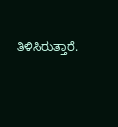ತಿಳಿಸಿರುತ್ತಾರೆ.